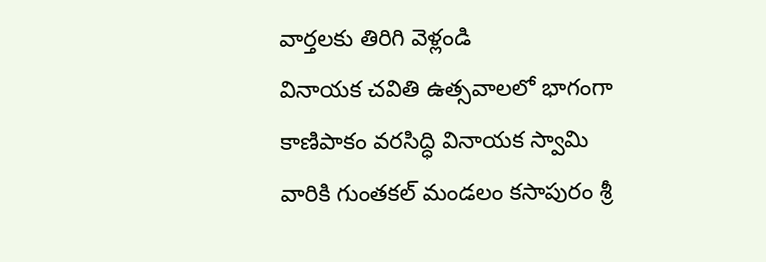వార్తలకు తిరిగి వెళ్లండి
వినాయక చవితి ఉత్సవాలలో భాగంగా కాణిపాకం వరసిద్ధి వినాయక స్వామి వారికి గుంతకల్ మండలం కసాపురం శ్రీ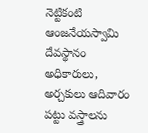నెట్టికంటి ఆంజనేయస్వామి దేవస్థానం అధికారులు, అర్చకులు ఆదివారం పట్టు వస్త్రాలను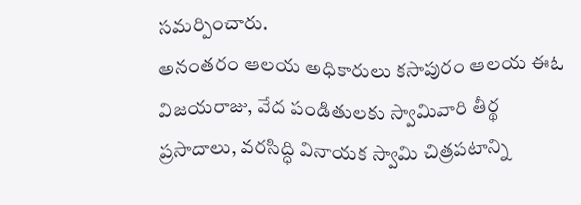సమర్పించారు.
అనంతరం ఆలయ అధికారులు కసాపురం ఆలయ ఈఓ విజయరాజు, వేద పండితులకు స్వామివారి తీర్థ ప్రసాదాలు, వరసిద్ధి వినాయక స్వామి చిత్రపటాన్ని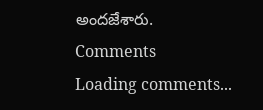అందజేశారు.
Comments
Loading comments...